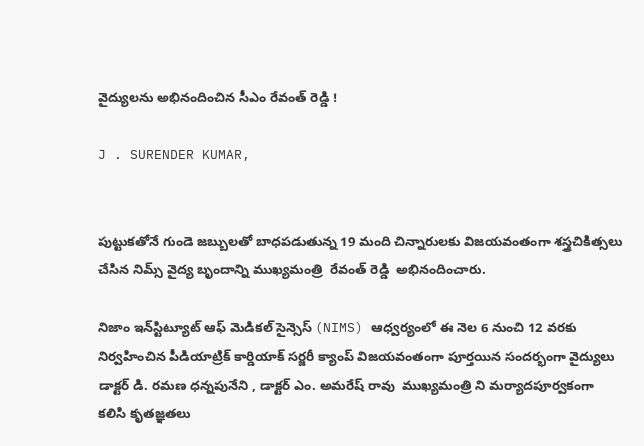వైద్యులను అభినందించిన సీఎం రేవంత్ రెడ్డి !

J . SURENDER KUMAR,


పుట్టుకతోనే గుండె జబ్బులతో బాధపడుతున్న 19 మంది చిన్నారులకు విజయవంతంగా శస్త్రచికిత్సలు చేసిన నిమ్స్ వైద్య బృందాన్ని ముఖ్యమంత్రి  రేవంత్ రెడ్డి  అభినందించారు.

నిజాం ఇన్‌స్టిట్యూట్ ఆఫ్ మెడికల్ సైన్సెస్ (NIMS) ఆధ్వర్యంలో ఈ నెల 6 నుంచి 12 వరకు నిర్వహించిన పీడియాట్రిక్ కార్డియాక్ సర్జరీ క్యాంప్ విజయవంతంగా పూర్తయిన సందర్భంగా వైద్యులు డాక్టర్ డి. రమణ ధన్నపునేని , డాక్టర్ ఎం. అమరేష్ రావు  ముఖ్యమంత్రి ని మర్యాదపూర్వకంగా కలిసి కృతజ్ఞతలు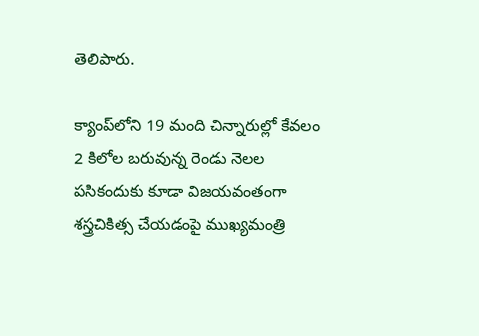తెలిపారు.

క్యాంప్‌లోని 19 మంది చిన్నారుల్లో కేవలం 2 కిలోల బరువున్న రెండు నెలల పసికందుకు కూడా విజయవంతంగా శస్త్రచికిత్స చేయడంపై ముఖ్యమంత్రి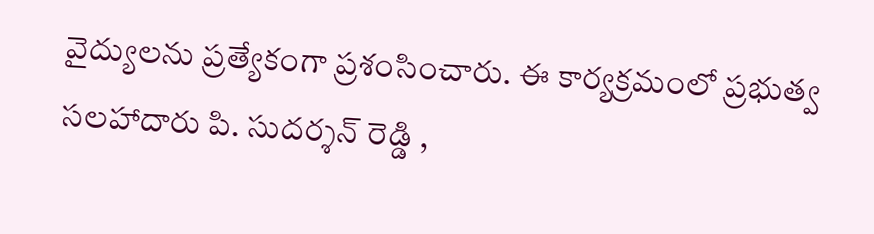వైద్యులను ప్రత్యేకంగా ప్రశంసించారు. ఈ కార్యక్రమంలో ప్రభుత్వ సలహాదారు పి. సుదర్శన్ రెడ్డి ,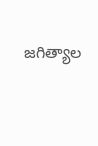జగిత్యాల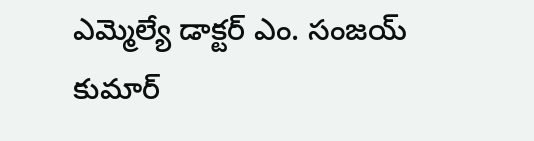ఎమ్మెల్యే డాక్టర్ ఎం. సంజయ్ కుమార్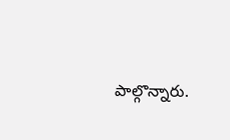పాల్గొన్నారు.